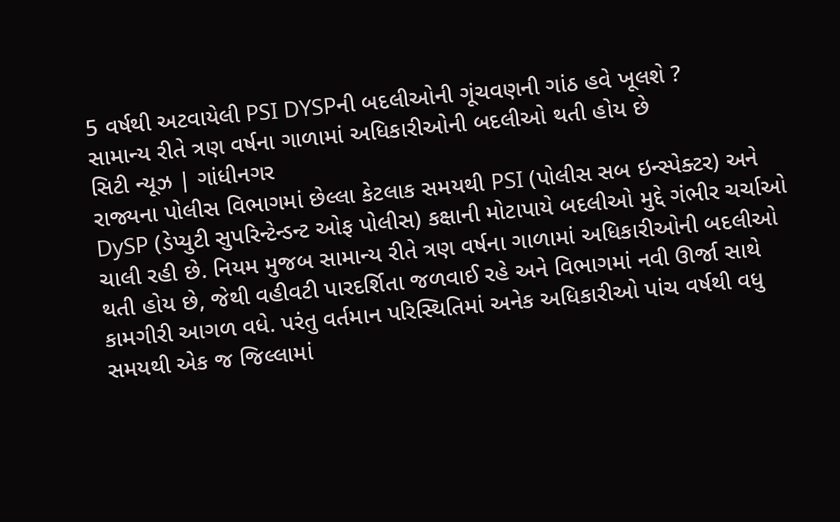5 વર્ષથી અટવાયેલી PSI DYSPની બદલીઓની ગૂંચવણની ગાંઠ હવે ખૂલશે ?
સામાન્ય રીતે ત્રણ વર્ષના ગાળામાં અધિકારીઓની બદલીઓ થતી હોય છે
સિટી ન્યૂઝ | ગાંધીનગર
રાજ્યના પોલીસ વિભાગમાં છેલ્લા કેટલાક સમયથી PSI (પોલીસ સબ ઇન્સ્પેક્ટર) અને DySP (ડેપ્યુટી સુપરિન્ટેન્ડન્ટ ઓફ પોલીસ) કક્ષાની મોટાપાયે બદલીઓ મુદ્દે ગંભીર ચર્ચાઓ ચાલી રહી છે. નિયમ મુજબ સામાન્ય રીતે ત્રણ વર્ષના ગાળામાં અધિકારીઓની બદલીઓ થતી હોય છે, જેથી વહીવટી પારદર્શિતા જળવાઈ રહે અને વિભાગમાં નવી ઊર્જા સાથે કામગીરી આગળ વધે. પરંતુ વર્તમાન પરિસ્થિતિમાં અનેક અધિકારીઓ પાંચ વર્ષથી વધુ સમયથી એક જ જિલ્લામાં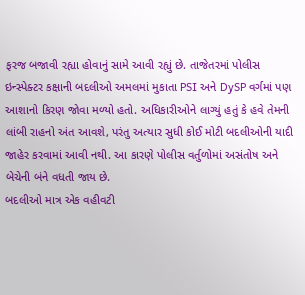ફરજ બજાવી રહ્યા હોવાનું સામે આવી રહ્યું છે. તાજેતરમાં પોલીસ ઇન્સ્પેક્ટર કક્ષાની બદલીઓ અમલમાં મુકાતા PSI અને DySP વર્ગમાં પણ આશાનો કિરણ જોવા મળ્યો હતો. અધિકારીઓને લાગ્યું હતું કે હવે તેમની લાંબી રાહનો અંત આવશે, પરંતુ અત્યાર સુધી કોઈ મોટી બદલીઓની યાદી જાહેર કરવામાં આવી નથી. આ કારણે પોલીસ વર્તુળોમાં અસંતોષ અને બેચેની બંને વધતી જાય છે.
બદલીઓ માત્ર એક વહીવટી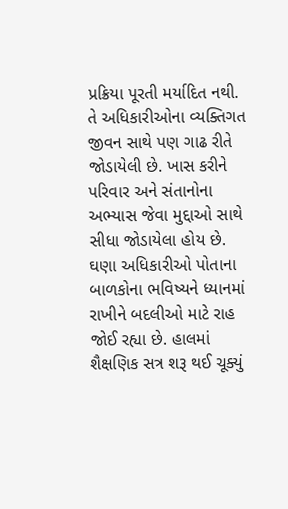પ્રક્રિયા પૂરતી મર્યાદિત નથી. તે અધિકારીઓના વ્યક્તિગત જીવન સાથે પણ ગાઢ રીતે જોડાયેલી છે. ખાસ કરીને પરિવાર અને સંતાનોના અભ્યાસ જેવા મુદ્દાઓ સાથે સીધા જોડાયેલા હોય છે. ઘણા અધિકારીઓ પોતાના બાળકોના ભવિષ્યને ધ્યાનમાં રાખીને બદલીઓ માટે રાહ જોઈ રહ્યા છે. હાલમાં શૈક્ષણિક સત્ર શરૂ થઈ ચૂક્યું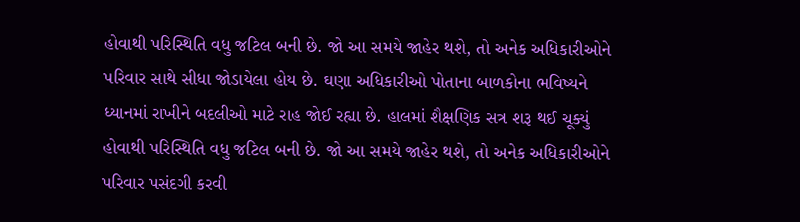હોવાથી પરિસ્થિતિ વધુ જટિલ બની છે. જો આ સમયે જાહેર થશે, તો અનેક અધિકારીઓને પરિવાર સાથે સીધા જોડાયેલા હોય છે. ઘણા અધિકારીઓ પોતાના બાળકોના ભવિષ્યને ધ્યાનમાં રાખીને બદલીઓ માટે રાહ જોઈ રહ્યા છે. હાલમાં શૈક્ષણિક સત્ર શરૂ થઈ ચૂક્યું હોવાથી પરિસ્થિતિ વધુ જટિલ બની છે. જો આ સમયે જાહેર થશે, તો અનેક અધિકારીઓને પરિવાર પસંદગી કરવી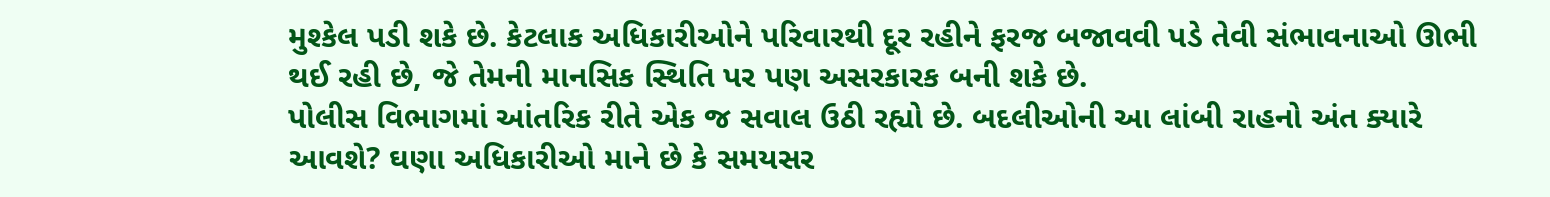મુશ્કેલ પડી શકે છે. કેટલાક અધિકારીઓને પરિવારથી દૂર રહીને ફરજ બજાવવી પડે તેવી સંભાવનાઓ ઊભી થઈ રહી છે, જે તેમની માનસિક સ્થિતિ પર પણ અસરકારક બની શકે છે.
પોલીસ વિભાગમાં આંતરિક રીતે એક જ સવાલ ઉઠી રહ્યો છે. બદલીઓની આ લાંબી રાહનો અંત ક્યારે આવશે? ઘણા અધિકારીઓ માને છે કે સમયસર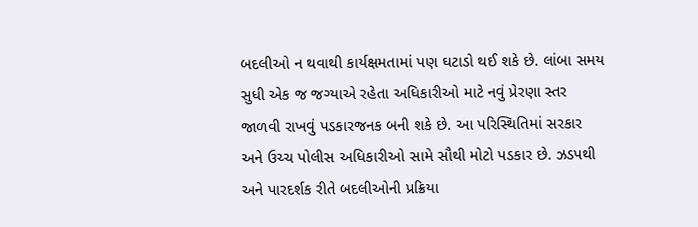બદલીઓ ન થવાથી કાર્યક્ષમતામાં પણ ઘટાડો થઈ શકે છે. લાંબા સમય સુધી એક જ જગ્યાએ રહેતા અધિકારીઓ માટે નવું પ્રેરણા સ્તર જાળવી રાખવું પડકારજનક બની શકે છે. આ પરિસ્થિતિમાં સરકાર અને ઉચ્ચ પોલીસ અધિકારીઓ સામે સૌથી મોટો પડકાર છે. ઝડપથી અને પારદર્શક રીતે બદલીઓની પ્રક્રિયા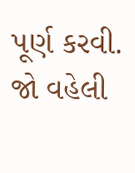પૂર્ણ કરવી. જો વહેલી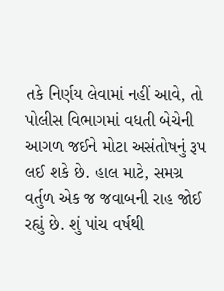તકે નિર્ણય લેવામાં નહીં આવે, તો પોલીસ વિભાગમાં વધતી બેચેની આગળ જઈને મોટા અસંતોષનું રૂપ લઈ શકે છે. હાલ માટે, સમગ્ર વર્તુળ એક જ જવાબની રાહ જોઈ રહ્યું છે. શું પાંચ વર્ષથી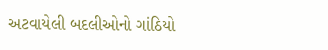અટવાયેલી બદલીઓનો ગાંઠિયો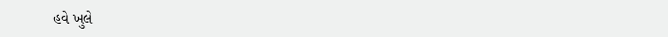હવે ખુલે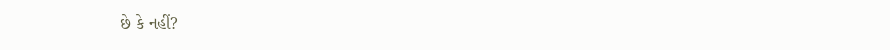છે કે નહીં?